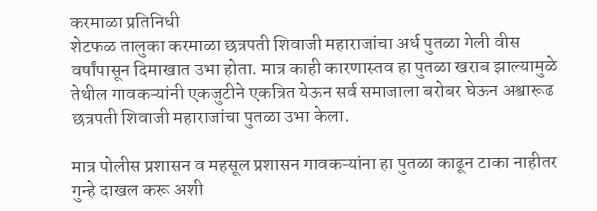करमाळा प्रतिनिधी
शेटफळ तालुका करमाळा छत्रपती शिवाजी महाराजांचा अर्ध पुतळा गेली वीस वर्षांपासून दिमाखात उभा होता. मात्र काही कारणास्तव हा पुतळा खराब झाल्यामुळे तेथील गावकऱ्यांनी एकजुटीने एकत्रित येऊन सर्व समाजाला बरोबर घेऊन अश्वारूढ छत्रपती शिवाजी महाराजांचा पुतळा उभा केला.

मात्र पोलीस प्रशासन व महसूल प्रशासन गावकऱ्यांना हा पुतळा काढून टाका नाहीतर गुन्हे दाखल करू अशी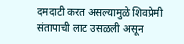दमदाटी करत असल्यामुळे शिवप्रेमी संतापाची लाट उसळली असून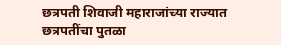छत्रपती शिवाजी महाराजांच्या राज्यात छत्रपतींचा पुतळा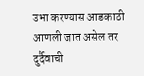उभा करण्यास आडकाठी आणली जात असेल तर दुर्दैवाची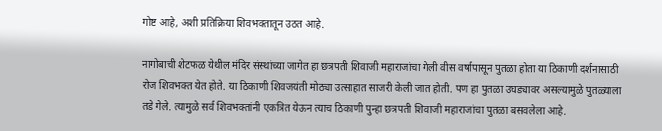गोष्ट आहे, अशी प्रतिक्रिया शिवभक्तातून उठत आहे.

नागोबाची शेटफळ येथील मंदिर संस्थांच्या जागेत हा छत्रपती शिवाजी महाराजांचा गेली वीस वर्षापासून पुतळा होता या ठिकाणी दर्शनासाठी रोज शिवभक्त येत होते. या ठिकाणी शिवजयंती मोठ्या उत्साहात साजरी केली जात होती. पण हा पुतळा उघड्यावर असल्यामुळे पुतळ्याला तडे गेले. त्यामुळे सर्व शिवभक्तांनी एकत्रित येऊन त्याच ठिकाणी पुन्हा छत्रपती शिवाजी महाराजांचा पुतळा बसवलेला आहे.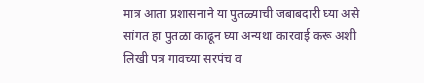मात्र आता प्रशासनाने या पुतळ्याची जबाबदारी घ्या असे सांगत हा पुतळा काढून घ्या अन्यथा कारवाई करू अशी लिखी पत्र गावच्या सरपंच व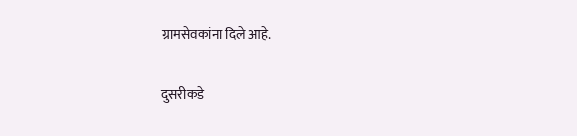ग्रामसेवकांना दिले आहे.

दुसरीकडे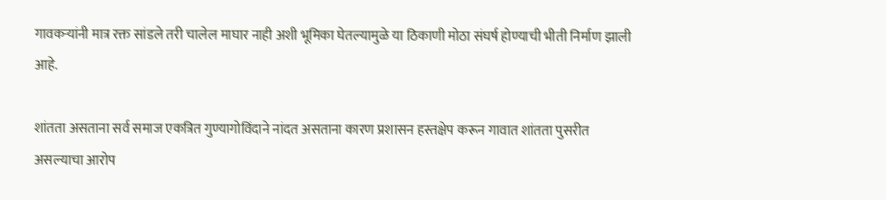गावकऱ्यांनी मात्र रक्त सांडले तरी चालेल माघार नाही अशी भूमिका घेतल्यामुळे या ठिकाणी मोठा संघर्ष होण्याची भीती निर्माण झाली आहे.

शांतता असताना सर्व समाज एकत्रित गुण्यागोविंदाने नांदत असताना कारण प्रशासन हस्तक्षेप करून गावात शांतता पुसरीत असल्याचा आरोप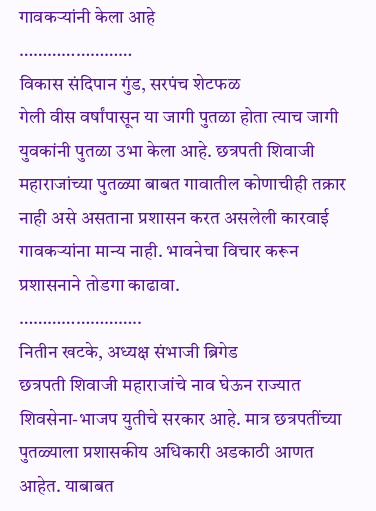गावकऱ्यांनी केला आहे
……………………
विकास संदिपान गुंड, सरपंच शेटफळ
गेली वीस वर्षांपासून या जागी पुतळा होता त्याच जागी युवकांनी पुतळा उभा केला आहे. छत्रपती शिवाजी महाराजांच्या पुतळ्या बाबत गावातील कोणाचीही तक्रार नाही असे असताना प्रशासन करत असलेली कारवाई गावकऱ्यांना मान्य नाही. भावनेचा विचार करून प्रशासनाने तोडगा काढावा.
……………………..
नितीन खटके, अध्यक्ष संभाजी ब्रिगेड
छत्रपती शिवाजी महाराजांचे नाव घेऊन राज्यात शिवसेना-भाजप युतीचे सरकार आहे. मात्र छत्रपतींच्या पुतळ्याला प्रशासकीय अधिकारी अडकाठी आणत आहेत. याबाबत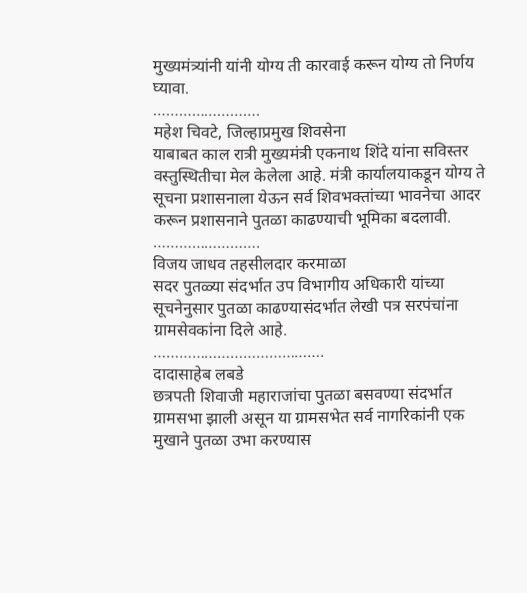मुख्यमंत्र्यांनी यांनी योग्य ती कारवाई करून योग्य तो निर्णय घ्यावा.
…………………….
महेश चिवटे, जिल्हाप्रमुख शिवसेना
याबाबत काल रात्री मुख्यमंत्री एकनाथ शिंदे यांना सविस्तर वस्तुस्थितीचा मेल केलेला आहे. मंत्री कार्यालयाकडून योग्य ते सूचना प्रशासनाला येऊन सर्व शिवभक्तांच्या भावनेचा आदर करून प्रशासनाने पुतळा काढण्याची भूमिका बदलावी.
…………………….
विजय जाधव तहसीलदार करमाळा
सदर पुतळ्या संदर्भात उप विभागीय अधिकारी यांच्या सूचनेनुसार पुतळा काढण्यासंदर्भात लेखी पत्र सरपंचांना ग्रामसेवकांना दिले आहे.
………………………………….
दादासाहेब लबडे
छत्रपती शिवाजी महाराजांचा पुतळा बसवण्या संदर्भात ग्रामसभा झाली असून या ग्रामसभेत सर्व नागरिकांनी एक मुखाने पुतळा उभा करण्यास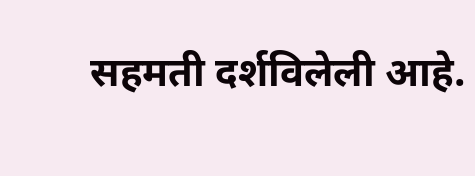सहमती दर्शविलेली आहे.